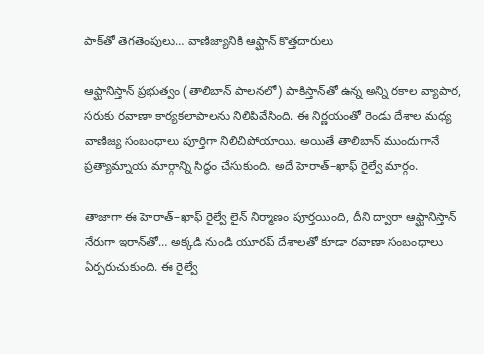పాక్‌తో తెగతెంపులు… వాణిజ్యానికి ఆఫ్ఘాన్‌ కొత్తదారులు

ఆఫ్ఘానిస్తాన్‌ ప్రభుత్వం (తాలిబాన్‌ పాలనలో) పాకిస్తాన్‌తో ఉన్న అన్ని రకాల వ్యాపార, సరుకు రవాణా కార్యకలాపాలను నిలిపివేసింది. ఈ నిర్ణయంతో రెండు దేశాల మధ్య వాణిజ్య సంబంధాలు పూర్తిగా నిలిచిపోయాయి. అయితే తాలిబాన్‌ ముందుగానే ప్రత్యామ్నాయ మార్గాన్ని సిద్ధం చేసుకుంది. అదే హెరాత్‌–ఖాఫ్‌ రైల్వే మార్గం.

తాజాగా ఈ హెరాత్‌–ఖాఫ్‌ రైల్వే లైన్‌ నిర్మాణం పూర్తయింది, దీని ద్వారా ఆఫ్ఘానిస్తాన్‌ నేరుగా ఇరాన్‌తో… అక్కడి నుండి యూరప్‌ దేశాలతో కూడా రవాణా సంబంధాలు ఏర్పరుచుకుంది. ఈ రైల్వే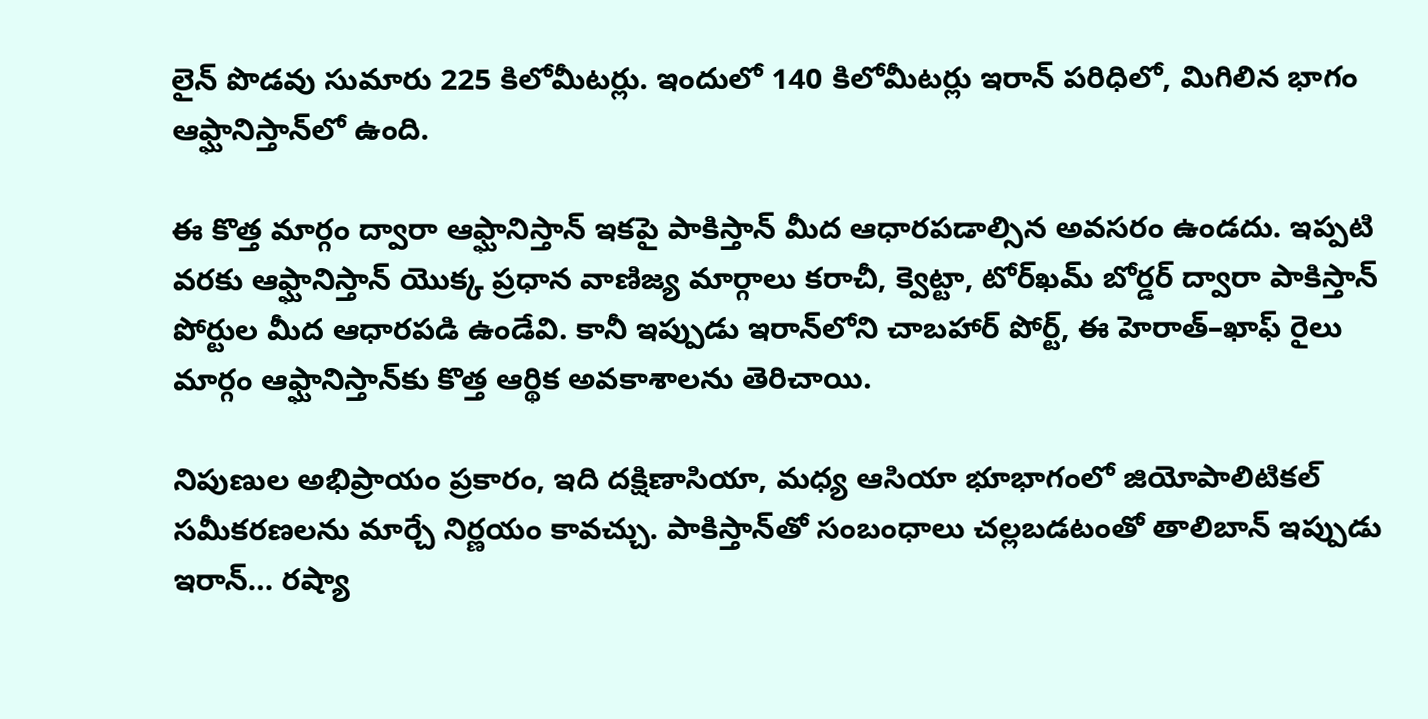లైన్‌ పొడవు సుమారు 225 కిలోమీటర్లు. ఇందులో 140 కిలోమీటర్లు ఇరాన్‌ పరిధిలో, మిగిలిన భాగం ఆఫ్ఘానిస్తాన్‌లో ఉంది.

ఈ కొత్త మార్గం ద్వారా ఆఫ్ఘానిస్తాన్‌ ఇకపై పాకిస్తాన్‌ మీద ఆధారపడాల్సిన అవసరం ఉండదు. ఇప్పటి వరకు ఆఫ్ఘానిస్తాన్‌ యొక్క ప్రధాన వాణిజ్య మార్గాలు కరాచీ, క్వెట్టా, టోర్‌ఖమ్‌ బోర్డర్‌ ద్వారా పాకిస్తాన్‌ పోర్టుల మీద ఆధారపడి ఉండేవి. కానీ ఇప్పుడు ఇరాన్‌లోని చాబహార్‌ పోర్ట్‌, ఈ హెరాత్‌–ఖాఫ్‌ రైలు మార్గం ఆఫ్ఘానిస్తాన్‌కు కొత్త ఆర్థిక అవకాశాలను తెరిచాయి.

నిపుణుల అభిప్రాయం ప్రకారం, ఇది దక్షిణాసియా, మధ్య ఆసియా భూభాగంలో జియోపాలిటికల్‌ సమీకరణలను మార్చే నిర్ణయం కావచ్చు. పాకిస్తాన్‌తో సంబంధాలు చల్లబడటంతో తాలిబాన్‌ ఇప్పుడు ఇరాన్‌… రష్యా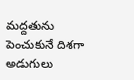మద్దతును పెంచుకునే దిశగా అడుగులు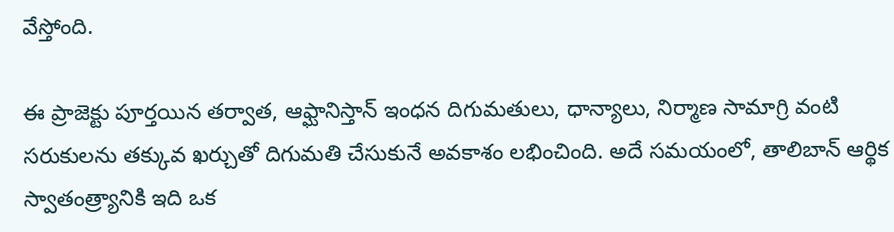వేస్తోంది.

ఈ ప్రాజెక్టు పూర్తయిన తర్వాత, ఆఫ్ఘానిస్తాన్‌ ఇంధన దిగుమతులు, ధాన్యాలు, నిర్మాణ సామాగ్రి వంటి సరుకులను తక్కువ ఖర్చుతో దిగుమతి చేసుకునే అవకాశం లభించింది. అదే సమయంలో, తాలిబాన్‌ ఆర్థిక స్వాతంత్ర్యానికి ఇది ఒక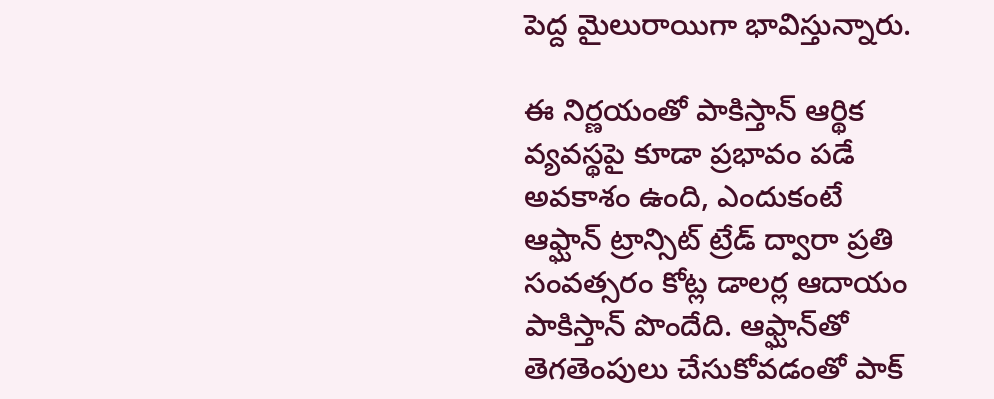పెద్ద మైలురాయిగా భావిస్తున్నారు.

ఈ నిర్ణయంతో పాకిస్తాన్‌ ఆర్థిక వ్యవస్థపై కూడా ప్రభావం పడే అవకాశం ఉంది, ఎందుకంటే ఆఫ్ఘాన్‌ ట్రాన్సిట్‌ ట్రేడ్‌ ద్వారా ప్రతి సంవత్సరం కోట్ల డాలర్ల ఆదాయం పాకిస్తాన్‌ పొందేది. ఆఫ్ఘాన్‌తో తెగతెంపులు చేసుకోవడంతో పాక్‌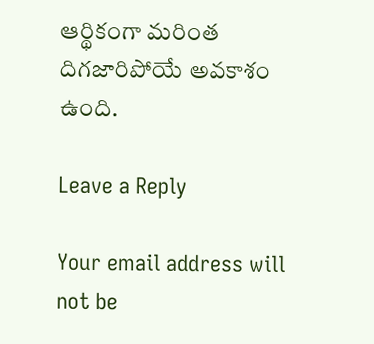ఆర్థికంగా మరింత దిగజారిపోయే అవకాశం ఉంది.

Leave a Reply

Your email address will not be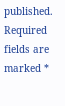published. Required fields are marked *